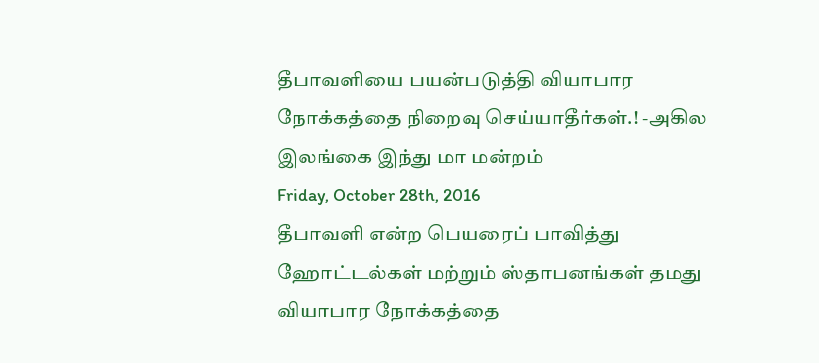தீபாவளியை பயன்படுத்தி வியாபார நோக்கத்தை நிறைவு செய்யாதீர்கள்.! -அகில இலங்கை இந்து மா மன்றம்
Friday, October 28th, 2016
தீபாவளி என்ற பெயரைப் பாவித்து ஹோட்டல்கள் மற்றும் ஸ்தாபனங்கள் தமது வியாபார நோக்கத்தை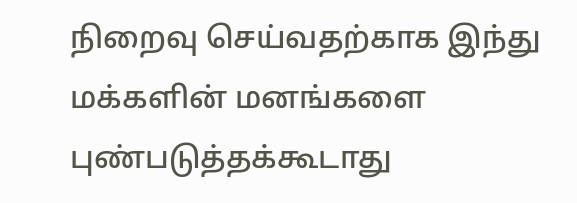நிறைவு செய்வதற்காக இந்து மக்களின் மனங்களை புண்படுத்தக்கூடாது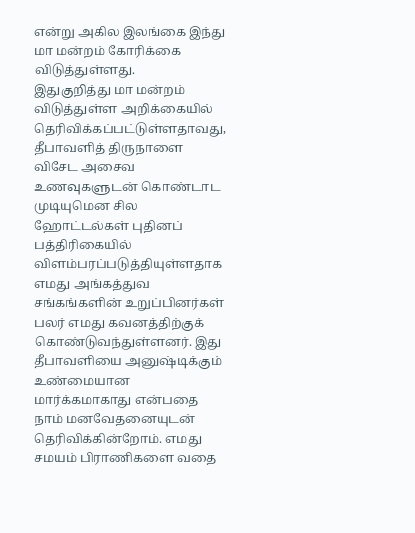என்று அகில இலங்கை இந்து மா மன்றம் கோரிக்கை விடுத்துள்ளது.
இதுகுறித்து மா மன்றம் விடுத்துள்ள அறிக்கையில் தெரிவிக்கப்பட்டுள்ளதாவது,
தீபாவளித் திருநாளை விசேட அசைவ உணவுகளுடன் கொண்டாட முடியுமென சில ஹோட்டல்கள் புதினப் பத்திரிகையில் விளம்பரப்படுத்தியுள்ளதாக எமது அங்கத்துவ சங்கங்களின் உறுப்பினர்கள் பலர் எமது கவனத்திற்குக் கொண்டுவந்துள்ளனர். இது தீபாவளியை அனுஷ்டிக்கும் உண்மையான மார்க்கமாகாது என்பதை நாம் மனவேதனையுடன் தெரிவிக்கின்றோம். எமது சமயம் பிராணிகளை வதை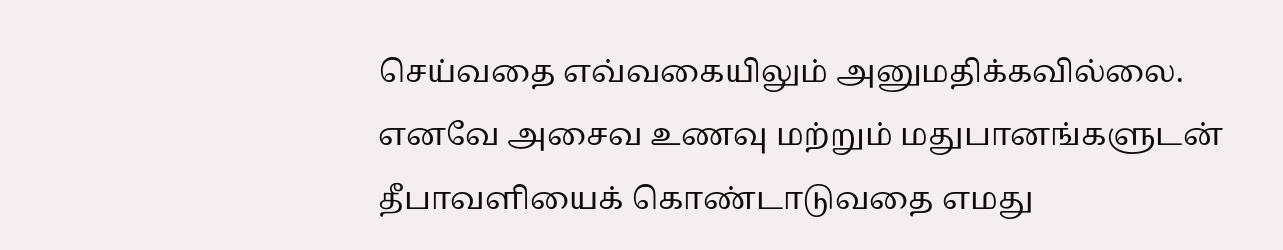செய்வதை எவ்வகையிலும் அனுமதிக்கவில்லை.
எனவே அசைவ உணவு மற்றும் மதுபானங்களுடன் தீபாவளியைக் கொண்டாடுவதை எமது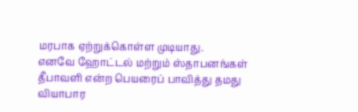மரபாக ஏற்றுக்கொள்ள முடியாது.
எனவே ஹோட்டல் மற்றும் ஸ்தாபனங்கள் தீபாவளி என்ற பெயரைப் பாவித்து தமது வியாபார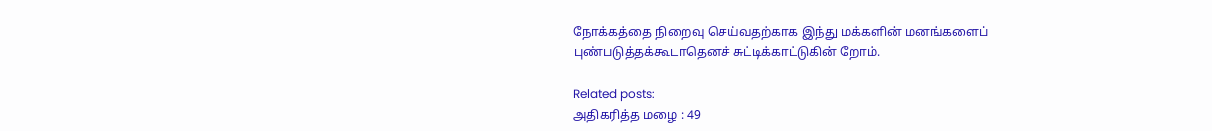நோக்கத்தை நிறைவு செய்வதற்காக இந்து மக்களின் மனங்களைப் புண்படுத்தக்கூடாதெனச் சுட்டிக்காட்டுகின் றோம்.

Related posts:
அதிகரித்த மழை : 49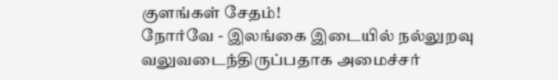குளங்கள் சேதம்!
நோர்வே - இலங்கை இடையில் நல்லுறவு வலுவடைந்திருப்பதாக அமைச்சர்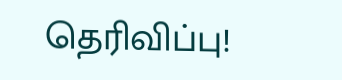தெரிவிப்பு!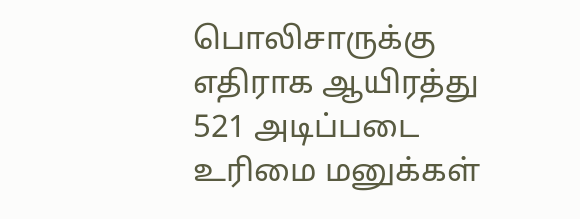பொலிசாருக்கு எதிராக ஆயிரத்து 521 அடிப்படை உரிமை மனுக்கள்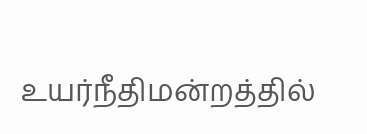உயர்நீதிமன்றத்தில்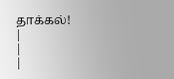தாக்கல்!
|
|
|